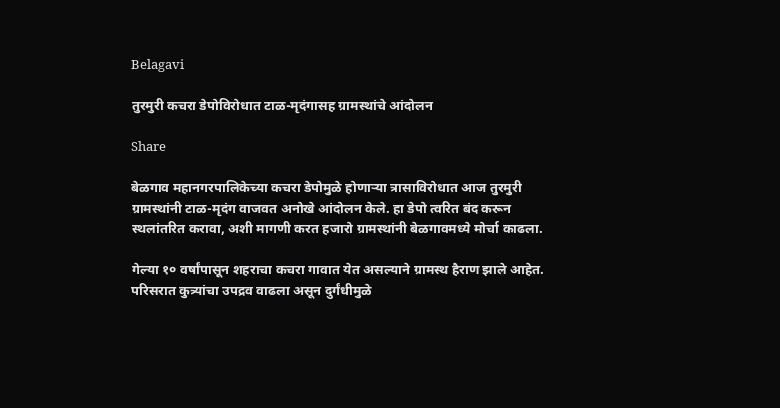Belagavi

तुरमुरी कचरा डेपोविरोधात टाळ-मृदंगासह ग्रामस्थांचे आंदोलन

Share

बेळगाव महानगरपालिकेच्या कचरा डेपोमुळे होणाऱ्या त्रासाविरोधात आज तुरमुरी ग्रामस्थांनी टाळ-मृदंग वाजवत अनोखे आंदोलन केले. हा डेपो त्वरित बंद करून स्थलांतरित करावा, अशी मागणी करत हजारो ग्रामस्थांनी बेळगावमध्ये मोर्चा काढला.

गेल्या १० वर्षांपासून शहराचा कचरा गावात येत असल्याने ग्रामस्थ हैराण झाले आहेत. परिसरात कुत्र्यांचा उपद्रव वाढला असून दुर्गंधीमुळे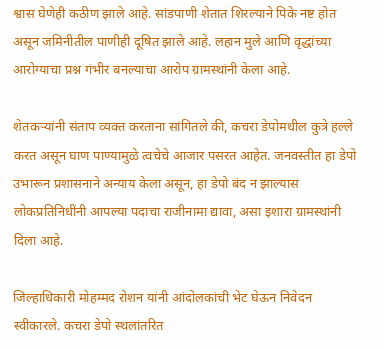श्वास घेणेही कठीण झाले आहे. सांडपाणी शेतात शिरल्याने पिके नष्ट होत असून जमिनीतील पाणीही दूषित झाले आहे. लहान मुले आणि वृद्धांच्या आरोग्याचा प्रश्न गंभीर बनल्याचा आरोप ग्रामस्थांनी केला आहे.

शेतकऱ्यांनी संताप व्यक्त करताना सांगितले की, कचरा डेपोमधील कुत्रे हल्ले करत असून घाण पाण्यामुळे त्वचेचे आजार पसरत आहेत. जनवस्तीत हा डेपो उभारून प्रशासनाने अन्याय केला असून, हा डेपो बंद न झाल्यास लोकप्रतिनिधींनी आपल्या पदाचा राजीनामा द्यावा, असा इशारा ग्रामस्थांनी दिला आहे.

जिल्हाधिकारी मोहम्मद रोशन यांनी आंदोलकांची भेट घेऊन निवेदन स्वीकारले. कचरा डेपो स्थलांतरित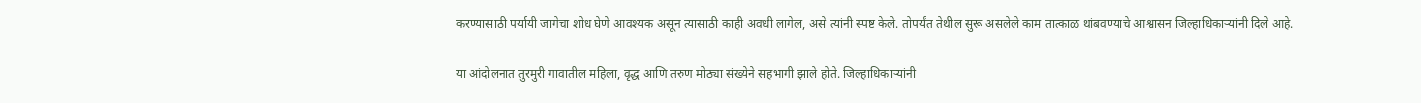करण्यासाठी पर्यायी जागेचा शोध घेणे आवश्यक असून त्यासाठी काही अवधी लागेल, असे त्यांनी स्पष्ट केले. तोपर्यंत तेथील सुरू असलेले काम तात्काळ थांबवण्याचे आश्वासन जिल्हाधिकाऱ्यांनी दिले आहे.

या आंदोलनात तुरमुरी गावातील महिला, वृद्ध आणि तरुण मोठ्या संख्येने सहभागी झाले होते. जिल्हाधिकाऱ्यांनी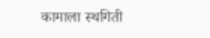कामाला स्थगिती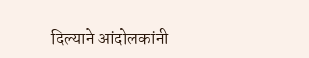दिल्याने आंदोलकांनी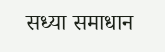सध्या समाधान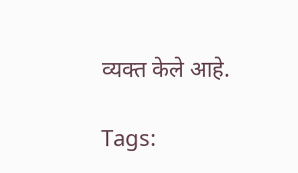व्यक्त केले आहे.

Tags: